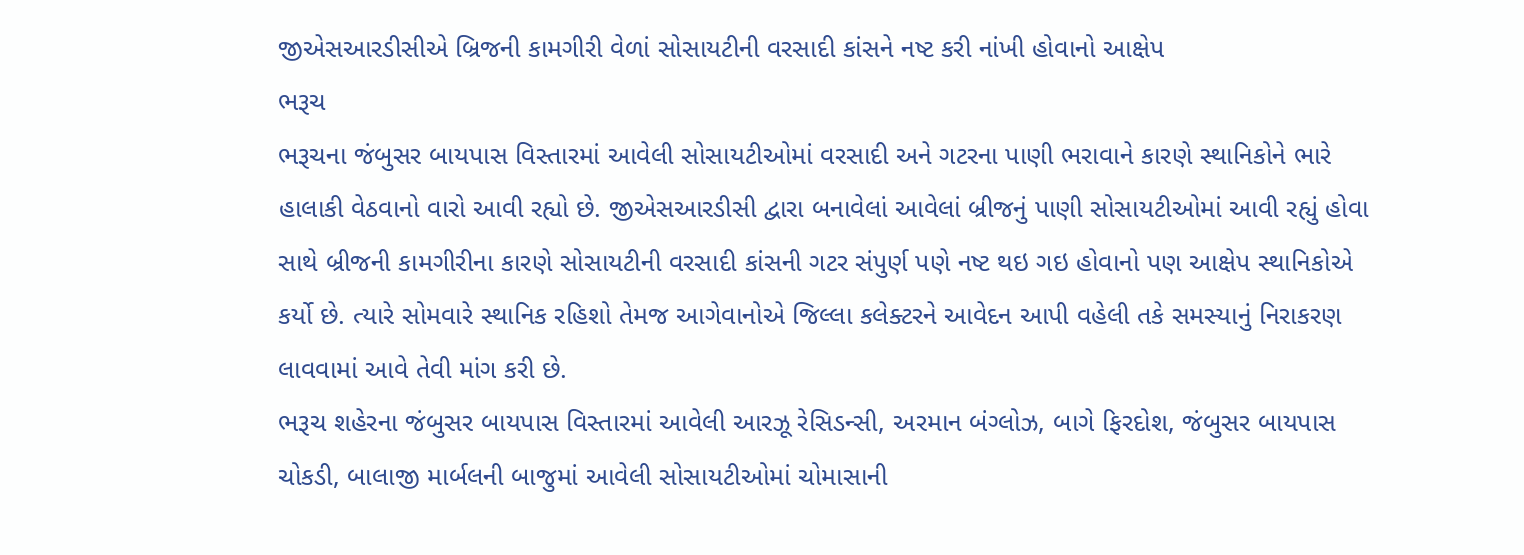જીએસઆરડીસીએ બ્રિજની કામગીરી વેળાં સોસાયટીની વરસાદી કાંસને નષ્ટ કરી નાંખી હોવાનો આક્ષેપ
ભરૂચ
ભરૂચના જંબુસર બાયપાસ વિસ્તારમાં આવેલી સોસાયટીઓમાં વરસાદી અને ગટરના પાણી ભરાવાને કારણે સ્થાનિકોને ભારે હાલાકી વેઠવાનો વારો આવી રહ્યો છે. જીએસઆરડીસી દ્વારા બનાવેલાં આવેલાં બ્રીજનું પાણી સોસાયટીઓમાં આવી રહ્યું હોવા સાથે બ્રીજની કામગીરીના કારણે સોસાયટીની વરસાદી કાંસની ગટર સંપુર્ણ પણે નષ્ટ થઇ ગઇ હોવાનો પણ આક્ષેપ સ્થાનિકોએ કર્યો છે. ત્યારે સોમવારે સ્થાનિક રહિશો તેમજ આગેવાનોએ જિલ્લા કલેક્ટરને આવેદન આપી વહેલી તકે સમસ્યાનું નિરાકરણ લાવવામાં આવે તેવી માંગ કરી છે.
ભરૂચ શહેરના જંબુસર બાયપાસ વિસ્તારમાં આવેલી આરઝૂ રેસિડન્સી, અરમાન બંગ્લોઝ, બાગે ફિરદોશ, જંબુસર બાયપાસ ચોકડી, બાલાજી માર્બલની બાજુમાં આવેલી સોસાયટીઓમાં ચોમાસાની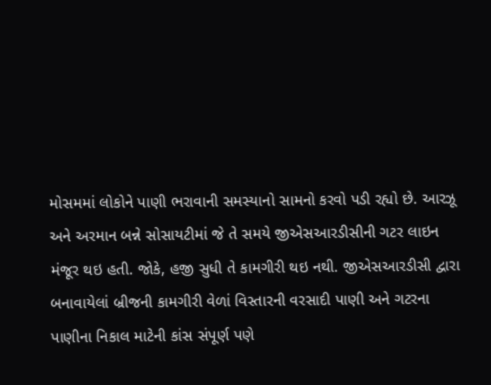મોસમમાં લોકોને પાણી ભરાવાની સમસ્યાનો સામનો કરવો પડી રહ્યો છે. આરઝૂ અને અરમાન બન્ને સોસાયટીમાં જે તે સમયે જીએસઆરડીસીની ગટર લાઇન મંજૂર થઇ હતી. જોકે, હજી સુધી તે કામગીરી થઇ નથી. જીએસઆરડીસી દ્વારા બનાવાયેલાં બ્રીજની કામગીરી વેળાં વિસ્તારની વરસાદી પાણી અને ગટરના પાણીના નિકાલ માટેની કાંસ સંપૂર્ણ પણે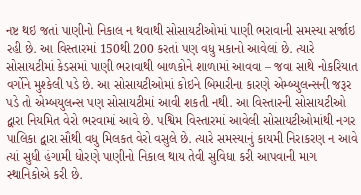નષ્ટ થઇ જતાં પાણીનો નિકાલ ન થવાથી સોસાયટીઓમાં પાણી ભરાવાની સમસ્યા સર્જાઇ રહી છે. આ વિસ્તારમાં 150થી 200 કરતાં પણ વધુ મકાનો આવેલાં છે. ત્યારે સોસાયટીમાં કેડસમાં પાણી ભરાવાથી બાળકોને શાળામાં આવવા – જવા સાથે નોકરિયાત વર્ગોને મુશ્કેલી પડે છે. આ સોસાયટીઓમાં કોઇને બિમારીના કારણે એમ્બ્યુલન્સની જરૂર પડે તો એમ્બયુલન્સ પણ સોસાયટીમાં આવી શકતી નથી. આ વિસ્તારની સોસાયટીઓ દ્વારા નિયમિત વેરો ભરવામાં આવે છે. પશ્વિમ વિસ્તારમાં આવેલી સોસાયટીઓમાંથી નગર પાલિકા દ્વારા સૌથી વધુ મિલકત વેરો વસુલે છે. ત્યારે સમસ્યાનું કાયમી નિરાકરણ ન આવે ત્યાં સુધી હંગામી ધોરણે પાણીનો નિકાલ થાય તેવી સુવિધા કરી આપવાની માગ સ્થાનિકોએ કરી છે.